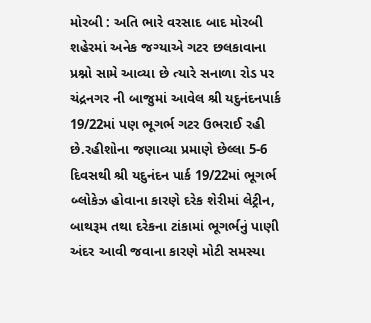મોરબી : અતિ ભારે વરસાદ બાદ મોરબી શહેરમાં અનેક જગ્યાએ ગટર છલકાવાના પ્રશ્નો સામે આવ્યા છે ત્યારે સનાળા રોડ પર ચંદ્રનગર ની બાજુમાં આવેલ શ્રી યદુનંદનપાર્ક 19/22માં પણ ભૂગર્ભ ગટર ઉભરાઈ રહી છે.રહીશોના જણાવ્યા પ્રમાણે છેલ્લા 5-6 દિવસથી શ્રી યદુનંદન પાર્ક 19/22માં ભૂગર્ભ બ્લોકેઝ હોવાના કારણે દરેક શેરીમાં લેટ્રીન, બાથરૂમ તથા દરેકના ટાંકામાં ભૂગર્ભનું પાણી અંદર આવી જવાના કારણે મોટી સમસ્યા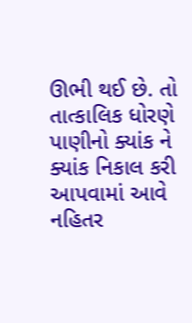ઊભી થઈ છે. તો તાત્કાલિક ધોરણે પાણીનો ક્યાંક ને ક્યાંક નિકાલ કરી આપવામાં આવે નહિતર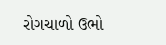રોગચાળો ઉભો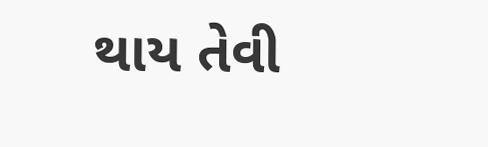થાય તેવી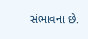સંભાવના છે.